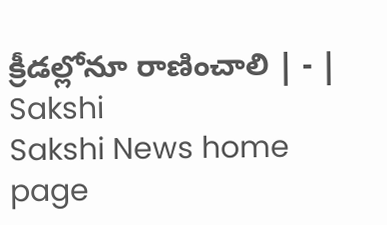క్రీడల్లోనూ రాణించాలి | - | Sakshi
Sakshi News home page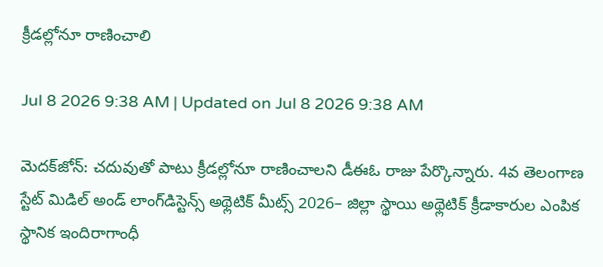క్రీడల్లోనూ రాణించాలి

Jul 8 2026 9:38 AM | Updated on Jul 8 2026 9:38 AM

మెదక్‌జోన్‌: చదువుతో పాటు క్రీడల్లోనూ రాణించాలని డీఈఓ రాజు పేర్కొన్నారు. 4వ తెలంగాణ స్టేట్‌ మిడిల్‌ అండ్‌ లాంగ్‌డిస్టెన్స్‌ అథ్లెటిక్‌ మీట్స్‌ 2026– జిల్లా స్థాయి అథ్లెటిక్‌ క్రీడాకారుల ఎంపిక స్థానిక ఇందిరాగాంధీ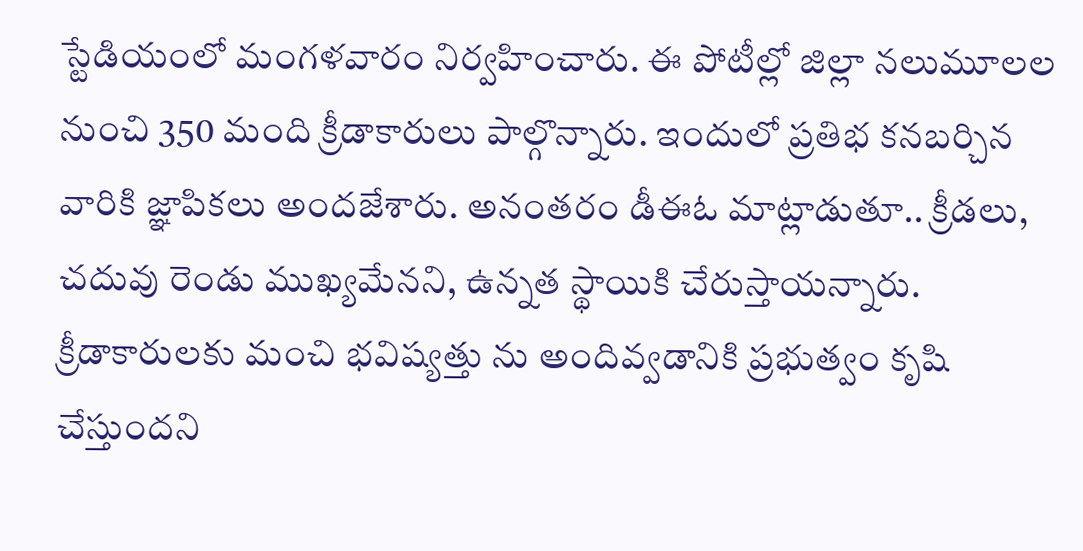స్టేడియంలో మంగళవారం నిర్వహించారు. ఈ పోటీల్లో జిల్లా నలుమూలల నుంచి 350 మంది క్రీడాకారులు పాల్గొన్నారు. ఇందులో ప్రతిభ కనబర్చిన వారికి జ్ఞాపికలు అందజేశారు. అనంతరం డీఈఓ మాట్లాడుతూ.. క్రీడలు, చదువు రెండు ముఖ్యమేనని, ఉన్నత స్థాయికి చేరుస్తాయన్నారు. క్రీడాకారులకు మంచి భవిష్యత్తు ను అందివ్వడానికి ప్రభుత్వం కృషి చేస్తుందని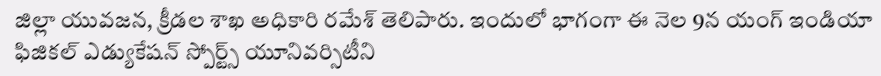జిల్లా యువజన, క్రీడల శాఖ అధికారి రమేశ్‌ తెలిపారు. ఇందులో భాగంగా ఈ నెల 9న యంగ్‌ ఇండియా ఫిజికల్‌ ఎడ్యుకేషన్‌ స్పోర్ట్స్‌ యూనివర్సిటీని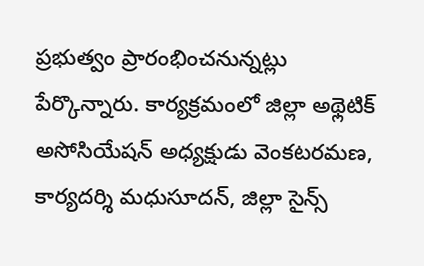ప్రభుత్వం ప్రారంభించనున్నట్లు పేర్కొన్నారు. కార్యక్రమంలో జిల్లా అథ్లెటిక్‌ అసోసియేషన్‌ అధ్యక్షుడు వెంకటరమణ, కార్యదర్శి మధుసూదన్‌, జిల్లా సైన్స్‌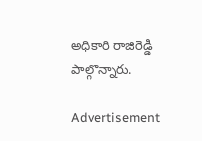అధికారి రాజిరెడ్డి పాల్గొన్నారు.

Advertisement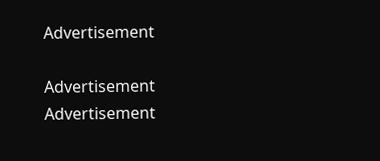Advertisement

Advertisement
Advertisement